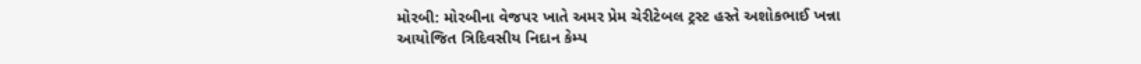મોરબી: મોરબીના વેજપર ખાતે અમર પ્રેમ ચેરીટેબલ ટ્રસ્ટ હસ્તે અશોકભાઈ ખન્ના આયોજિત ત્રિદિવસીય નિદાન કેમ્પ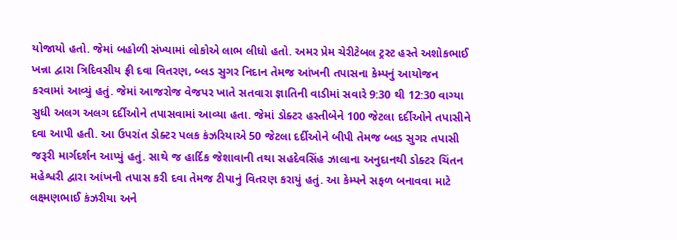યોજાયો હતો. જેમાં બહોળી સંખ્યામાં લોકોએ લાભ લીધો હતો. અમર પ્રેમ ચેરીટેબલ ટ્રસ્ટ હસ્તે અશોકભાઈ ખન્ના દ્વારા ત્રિદિવસીય ફ્રી દવા વિતરણ, બ્લડ સુગર નિદાન તેમજ આંખની તપાસના કેમ્પનું આયોજન કરવામાં આવ્યું હતું. જેમાં આજરોજ વેજપર ખાતે સતવારા જ્ઞાતિની વાડીમાં સવારે 9:30 થી 12:30 વાગ્યા સુધી અલગ અલગ દર્દીઓને તપાસવામાં આવ્યા હતા. જેમાં ડોક્ટર હસ્તીબેને 100 જેટલા દર્દીઓને તપાસીને દવા આપી હતી. આ ઉપરાંત ડોક્ટર પલક કંઝરિયાએ 50 જેટલા દર્દીઓને બીપી તેમજ બ્લડ સુગર તપાસી જરૂરી માર્ગદર્શન આપ્યું હતું. સાથે જ હાર્દિક જેશાવાની તથા સહદેવસિંહ ઝાલાના અનુદાનથી ડોક્ટર ચિંતન મહેશ્વરી દ્વારા આંખની તપાસ કરી દવા તેમજ ટીપાનું વિતરણ કરાયું હતું. આ કેમ્પને સફળ બનાવવા માટે લક્ષ્મણભાઈ કંઝરીયા અને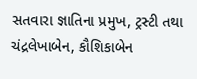સતવારા જ્ઞાતિના પ્રમુખ, ટ્રસ્ટી તથા ચંદ્રલેખાબેન, કૌશિકાબેન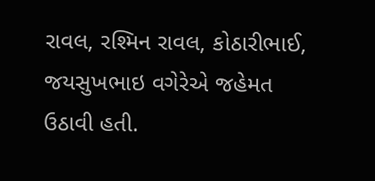રાવલ, રશ્મિન રાવલ, કોઠારીભાઈ, જયસુખભાઇ વગેરેએ જહેમત ઉઠાવી હતી.